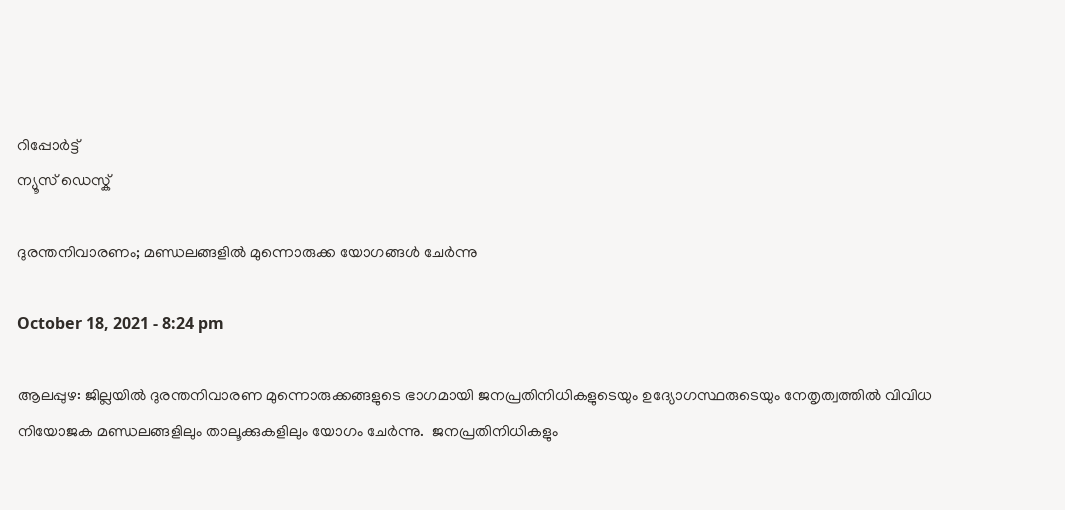റിപ്പോര്‍ട്ട്
ന്യൂസ് ഡെസ്ക്

ദുരന്തനിവാരണം; മണ്ഡലങ്ങളില്‍ മുന്നൊരുക്ക യോഗങ്ങള്‍ ചേര്‍ന്നു

October 18, 2021 - 8:24 pm

ആലപ്പുഴ: ജില്ലയില്‍ ദുരന്തനിവാരണ മുന്നൊരുക്കങ്ങളുടെ ഭാഗമായി ജനപ്രതിനിധികളുടെയും ഉദ്യോഗസ്ഥരുടെയും നേതൃത്വത്തില്‍ വിവിധ നിയോജക മണ്ഡലങ്ങളിലും താലൂക്കുകളിലും യോഗം ചേര്‍ന്നു.  ജനപ്രതിനിധികളും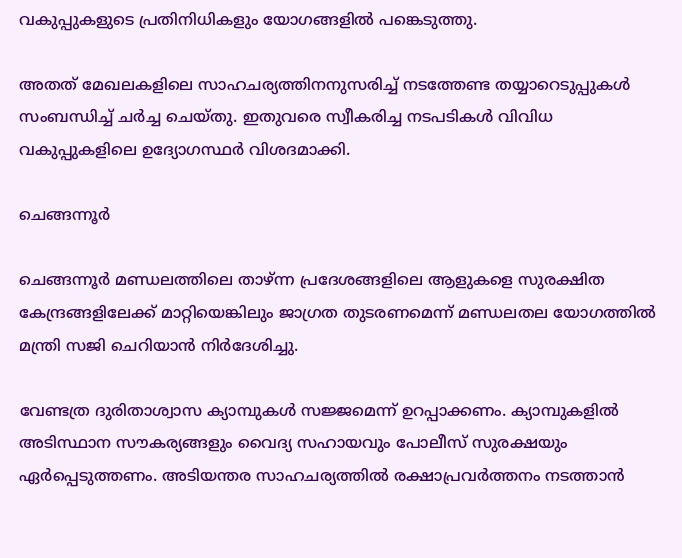വകുപ്പുകളുടെ പ്രതിനിധികളും യോഗങ്ങളില്‍ പങ്കെടുത്തു.

അതത് മേഖലകളിലെ സാഹചര്യത്തിനനുസരിച്ച് നടത്തേണ്ട തയ്യാറെടുപ്പുകള്‍ സംബന്ധിച്ച് ചര്‍ച്ച ചെയ്തു. ഇതുവരെ സ്വീകരിച്ച നടപടികള്‍ വിവിധ വകുപ്പുകളിലെ ഉദ്യോഗസ്ഥര്‍ വിശദമാക്കി.

ചെങ്ങന്നൂര്‍

ചെങ്ങന്നൂര്‍ മണ്ഡലത്തിലെ താഴ്ന്ന പ്രദേശങ്ങളിലെ ആളുകളെ സുരക്ഷിത കേന്ദ്രങ്ങളിലേക്ക് മാറ്റിയെങ്കിലും ജാഗ്രത തുടരണമെന്ന് മണ്ഡലതല യോഗത്തില്‍ മന്ത്രി സജി ചെറിയാന്‍ നിര്‍ദേശിച്ചു.

വേണ്ടത്ര ദുരിതാശ്വാസ ക്യാമ്പുകള്‍ സജ്ജമെന്ന് ഉറപ്പാക്കണം. ക്യാമ്പുകളില്‍ അടിസ്ഥാന സൗകര്യങ്ങളും വൈദ്യ സഹായവും പോലീസ് സുരക്ഷയും ഏര്‍പ്പെടുത്തണം. അടിയന്തര സാഹചര്യത്തില്‍ രക്ഷാപ്രവര്‍ത്തനം നടത്താന്‍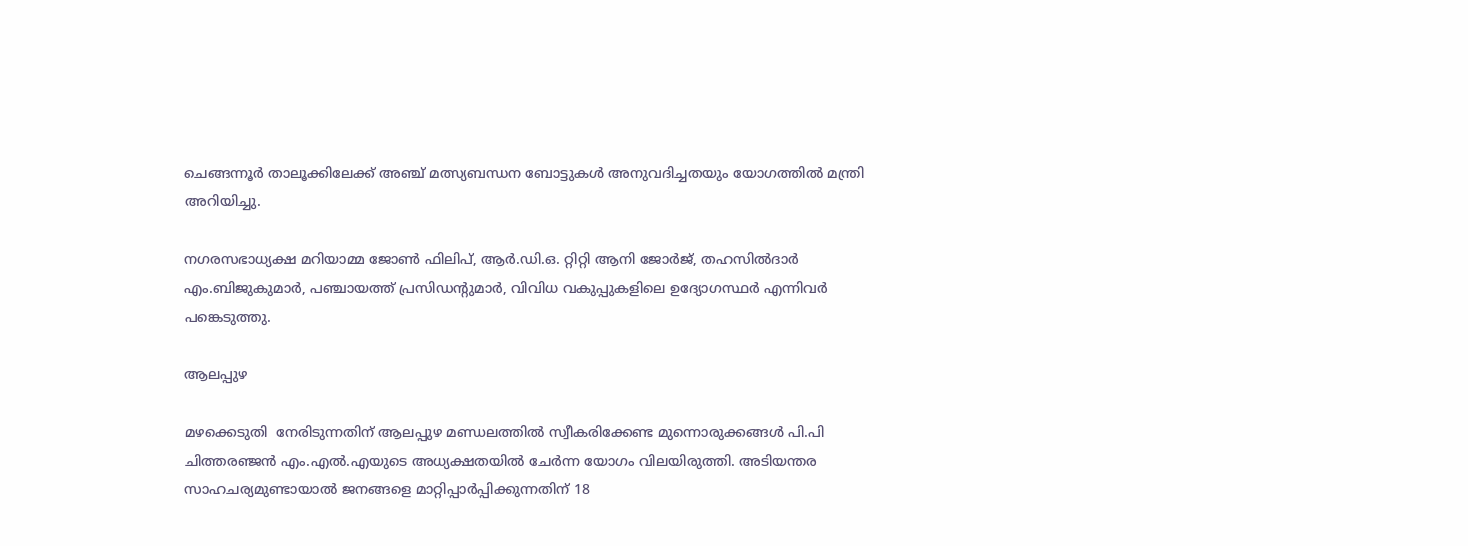ചെങ്ങന്നൂര്‍ താലൂക്കിലേക്ക് അഞ്ച് മത്സ്യബന്ധന ബോട്ടുകള്‍ അനുവദിച്ചതയും യോഗത്തില്‍ മന്ത്രി അറിയിച്ചു.

നഗരസഭാധ്യക്ഷ മറിയാമ്മ ജോണ്‍ ഫിലിപ്, ആര്‍.ഡി.ഒ. റ്റിറ്റി ആനി ജോര്‍ജ്, തഹസില്‍ദാര്‍ എം.ബിജുകുമാര്‍, പഞ്ചായത്ത് പ്രസിഡന്റുമാര്‍, വിവിധ വകുപ്പുകളിലെ ഉദ്യോഗസ്ഥര്‍ എന്നിവര്‍ പങ്കെടുത്തു.

ആലപ്പുഴ

മഴക്കെടുതി  നേരിടുന്നതിന് ആലപ്പുഴ മണ്ഡലത്തില്‍ സ്വീകരിക്കേണ്ട മുന്നൊരുക്കങ്ങള്‍ പി.പി ചിത്തരഞ്ജന്‍ എം.എല്‍.എയുടെ അധ്യക്ഷതയില്‍ ചേര്‍ന്ന യോഗം വിലയിരുത്തി. അടിയന്തര സാഹചര്യമുണ്ടായാല്‍ ജനങ്ങളെ മാറ്റിപ്പാര്‍പ്പിക്കുന്നതിന് 18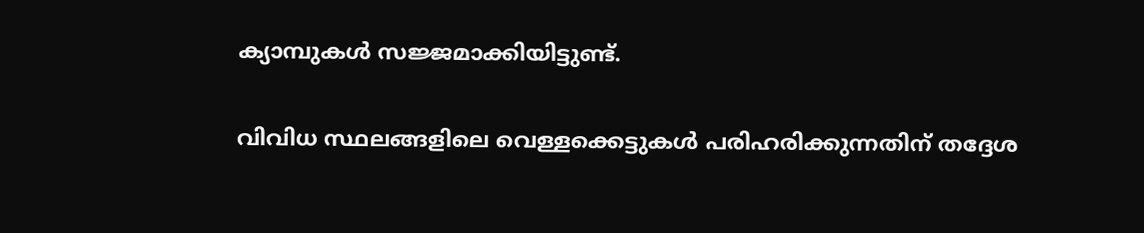ക്യാമ്പുകള്‍ സജ്ജമാക്കിയിട്ടുണ്ട്.

വിവിധ സ്ഥലങ്ങളിലെ വെള്ളക്കെട്ടുകള്‍ പരിഹരിക്കുന്നതിന് തദ്ദേശ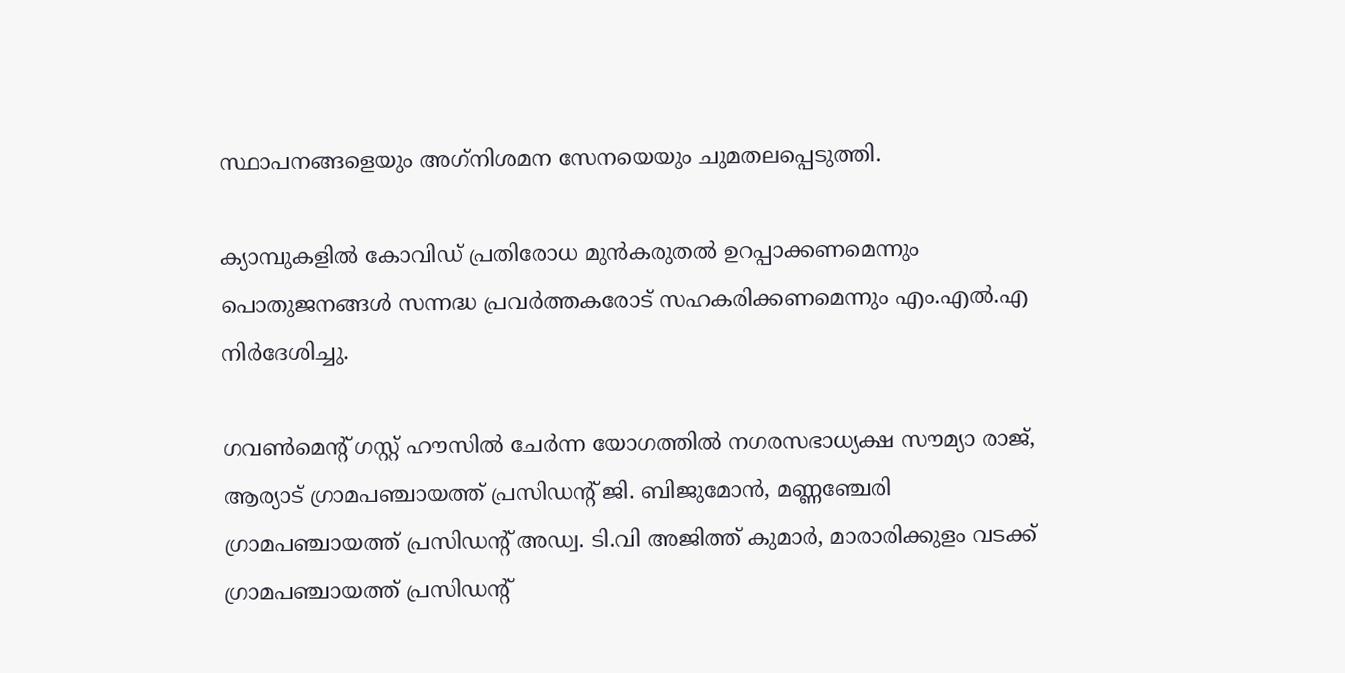സ്ഥാപനങ്ങളെയും അഗ്‌നിശമന സേനയെയും ചുമതലപ്പെടുത്തി.

ക്യാമ്പുകളില്‍ കോവിഡ് പ്രതിരോധ മുന്‍കരുതല്‍ ഉറപ്പാക്കണമെന്നും പൊതുജനങ്ങള്‍ സന്നദ്ധ പ്രവര്‍ത്തകരോട് സഹകരിക്കണമെന്നും എം.എല്‍.എ നിര്‍ദേശിച്ചു.

ഗവണ്‍മെന്റ് ഗസ്റ്റ് ഹൗസില്‍ ചേര്‍ന്ന യോഗത്തില്‍ നഗരസഭാധ്യക്ഷ സൗമ്യാ രാജ്, ആര്യാട് ഗ്രാമപഞ്ചായത്ത് പ്രസിഡന്റ് ജി. ബിജുമോന്‍, മണ്ണഞ്ചേരി ഗ്രാമപഞ്ചായത്ത് പ്രസിഡന്റ് അഡ്വ. ടി.വി അജിത്ത് കുമാര്‍, മാരാരിക്കുളം വടക്ക് ഗ്രാമപഞ്ചായത്ത് പ്രസിഡന്റ്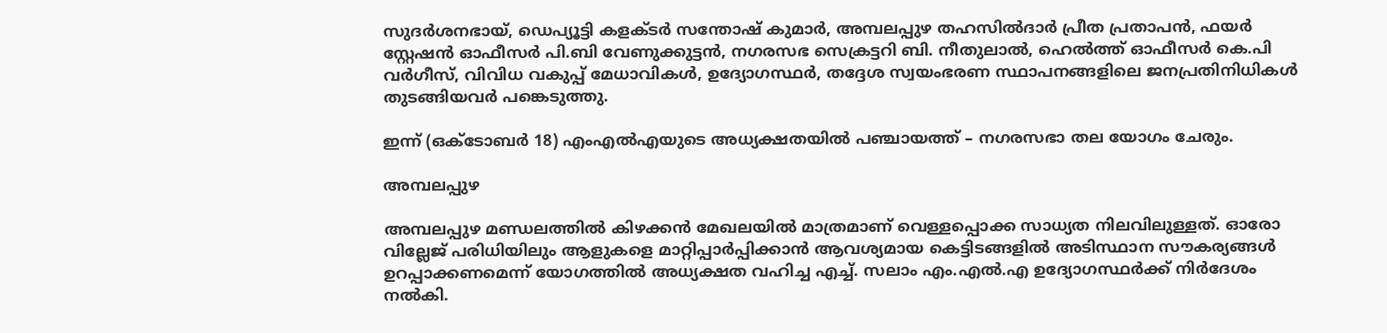സുദര്‍ശനഭായ്, ഡെപ്യൂട്ടി കളക്ടര്‍ സന്തോഷ് കുമാര്‍, അമ്പലപ്പുഴ തഹസില്‍ദാര്‍ പ്രീത പ്രതാപന്‍, ഫയര്‍ സ്റ്റേഷന്‍ ഓഫീസര്‍ പി.ബി വേണുക്കുട്ടന്‍, നഗരസഭ സെക്രട്ടറി ബി. നീതുലാല്‍, ഹെല്‍ത്ത് ഓഫീസര്‍ കെ.പി വര്‍ഗീസ്, വിവിധ വകുപ്പ് മേധാവികള്‍, ഉദ്യോഗസ്ഥര്‍, തദ്ദേശ സ്വയംഭരണ സ്ഥാപനങ്ങളിലെ ജനപ്രതിനിധികള്‍ തുടങ്ങിയവര്‍ പങ്കെടുത്തു.

ഇന്ന് (ഒക്ടോബര്‍ 18) എംഎല്‍എയുടെ അധ്യക്ഷതയില്‍ പഞ്ചായത്ത് – നഗരസഭാ തല യോഗം ചേരും.

അമ്പലപ്പുഴ

അമ്പലപ്പുഴ മണ്ഡലത്തില്‍ കിഴക്കന്‍ മേഖലയില്‍ മാത്രമാണ് വെള്ളപ്പൊക്ക സാധ്യത നിലവിലുള്ളത്. ഓരോ വില്ലേജ് പരിധിയിലും ആളുകളെ മാറ്റിപ്പാര്‍പ്പിക്കാന്‍ ആവശ്യമായ കെട്ടിടങ്ങളില്‍ അടിസ്ഥാന സൗകര്യങ്ങള്‍ ഉറപ്പാക്കണമെന്ന് യോഗത്തില്‍ അധ്യക്ഷത വഹിച്ച എച്ച്. സലാം എം.എല്‍.എ ഉദ്യോഗസ്ഥര്‍ക്ക് നിര്‍ദേശം നല്‍കി.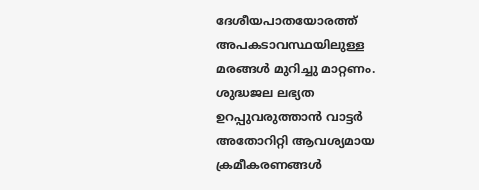ദേശീയപാതയോരത്ത് അപകടാവസ്ഥയിലുള്ള മരങ്ങള്‍ മുറിച്ചു മാറ്റണം. ശുദ്ധജല ലഭ്യത ഉറപ്പുവരുത്താന്‍ വാട്ടര്‍ അതോറിറ്റി ആവശ്യമായ ക്രമീകരണങ്ങള്‍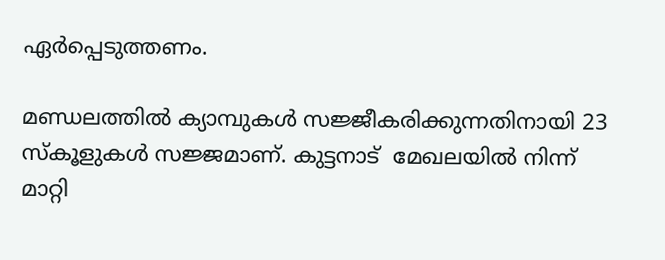ഏര്‍പ്പെടുത്തണം.

മണ്ഡലത്തില്‍ ക്യാമ്പുകള്‍ സജ്ജീകരിക്കുന്നതിനായി 23 സ്‌കൂളുകള്‍ സജ്ജമാണ്. കുട്ടനാട്  മേഖലയില്‍ നിന്ന് മാറ്റി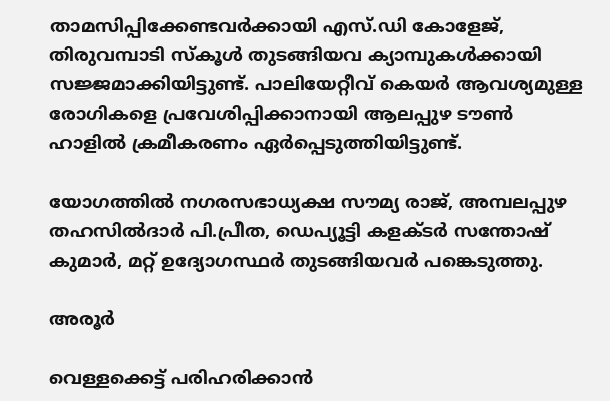താമസിപ്പിക്കേണ്ടവര്‍ക്കായി എസ്.ഡി കോളേജ്, തിരുവമ്പാടി സ്‌കൂള്‍ തുടങ്ങിയവ ക്യാമ്പുകള്‍ക്കായി സജ്ജമാക്കിയിട്ടുണ്ട്. പാലിയേറ്റീവ് കെയര്‍ ആവശ്യമുള്ള രോഗികളെ പ്രവേശിപ്പിക്കാനായി ആലപ്പുഴ ടൗണ്‍ ഹാളില്‍ ക്രമീകരണം ഏര്‍പ്പെടുത്തിയിട്ടുണ്ട്.

യോഗത്തില്‍ നഗരസഭാധ്യക്ഷ സൗമ്യ രാജ്, അമ്പലപ്പുഴ തഹസില്‍ദാര്‍ പി.പ്രീത, ഡെപ്യൂട്ടി കളക്ടര്‍ സന്തോഷ് കുമാര്‍, മറ്റ് ഉദ്യോഗസ്ഥര്‍ തുടങ്ങിയവര്‍ പങ്കെടുത്തു.

അരൂര്‍

വെള്ളക്കെട്ട് പരിഹരിക്കാന്‍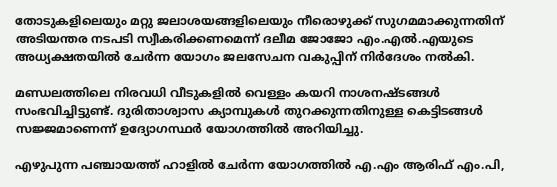തോടുകളിലെയും മറ്റു ജലാശയങ്ങളിലെയും നീരൊഴുക്ക് സുഗമമാക്കുന്നതിന് അടിയന്തര നടപടി സ്വീകരിക്കണമെന്ന് ദലീമ ജോജോ എം.എല്‍.എയുടെ അധ്യക്ഷതയില്‍ ചേര്‍ന്ന യോഗം ജലസേചന വകുപ്പിന് നിര്‍ദേശം നല്‍കി.

മണ്ഡലത്തിലെ നിരവധി വീടുകളില്‍ വെള്ളം കയറി നാശനഷ്ടങ്ങള്‍ സംഭവിച്ചിട്ടുണ്ട്. ദുരിതാശ്വാസ ക്യാമ്പുകള്‍ തുറക്കുന്നതിനുള്ള കെട്ടിടങ്ങള്‍ സജ്ജമാണെന്ന് ഉദ്യോഗസ്ഥര്‍ യോഗത്തില്‍ അറിയിച്ചു.

എഴുപുന്ന പഞ്ചായത്ത് ഹാളില്‍ ചേര്‍ന്ന യോഗത്തില്‍ എ.എം ആരിഫ് എം.പി,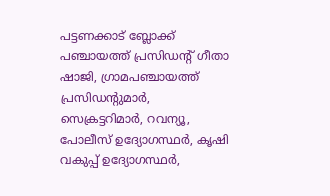പട്ടണക്കാട് ബ്ലോക്ക് പഞ്ചായത്ത് പ്രസിഡന്റ് ഗീതാ ഷാജി, ഗ്രാമപഞ്ചായത്ത് പ്രസിഡന്റുമാര്‍, സെക്രട്ടറിമാര്‍, റവന്യൂ, പോലീസ് ഉദ്യോഗസ്ഥര്‍, കൃഷി വകുപ്പ് ഉദ്യോഗസ്ഥര്‍,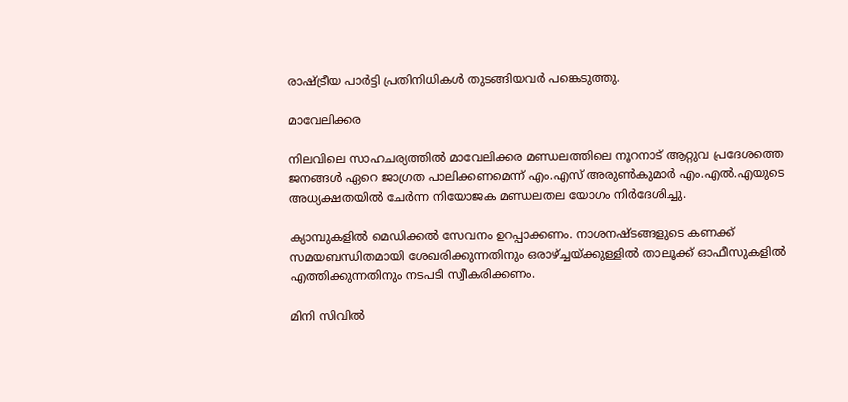രാഷ്ട്രീയ പാര്‍ട്ടി പ്രതിനിധികള്‍ തുടങ്ങിയവര്‍ പങ്കെടുത്തു.

മാവേലിക്കര

നിലവിലെ സാഹചര്യത്തില്‍ മാവേലിക്കര മണ്ഡലത്തിലെ നൂറനാട് ആറ്റുവ പ്രദേശത്തെ ജനങ്ങള്‍ ഏറെ ജാഗ്രത പാലിക്കണമെന്ന് എം.എസ് അരുണ്‍കുമാര്‍ എം.എല്‍.എയുടെ അധ്യക്ഷതയില്‍ ചേര്‍ന്ന നിയോജക മണ്ഡലതല യോഗം നിര്‍ദേശിച്ചു.

ക്യാമ്പുകളില്‍ മെഡിക്കല്‍ സേവനം ഉറപ്പാക്കണം. നാശനഷ്ടങ്ങളുടെ കണക്ക് സമയബന്ധിതമായി ശേഖരിക്കുന്നതിനും ഒരാഴ്ച്ചയ്ക്കുള്ളില്‍ താലൂക്ക് ഓഫീസുകളില്‍ എത്തിക്കുന്നതിനും നടപടി സ്വീകരിക്കണം.

മിനി സിവില്‍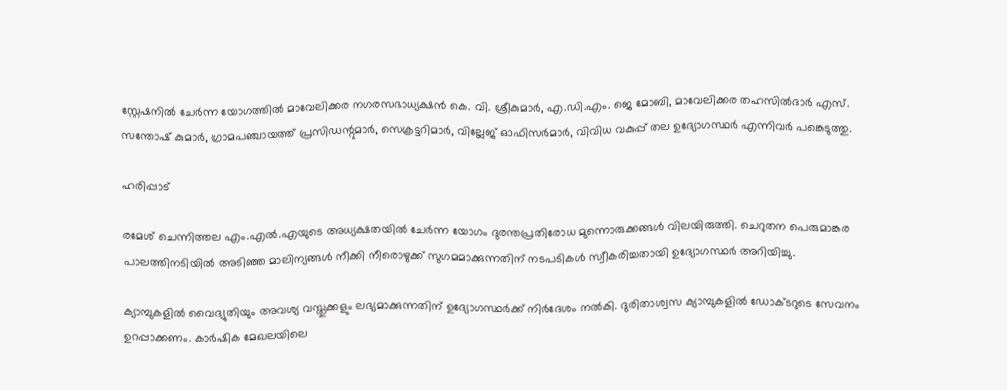സ്റ്റേഷനില്‍ ചേര്‍ന്ന യോഗത്തില്‍ മാവേലിക്കര നഗരസഭാധ്യക്ഷന്‍ കെ. വി. ശ്രീകുമാര്‍, എ.ഡി.എം. ജെ മോബി, മാവേലിക്കര തഹസില്‍ദാര്‍ എസ്. സന്തോഷ് കുമാര്‍, ഗ്രാമപഞ്ചായത്ത് പ്രസിഡന്റുമാര്‍, സെക്രട്ടറിമാര്‍, വില്ലേജ് ഓഫിസര്‍മാര്‍, വിവിധ വകുപ്പ് തല ഉദ്യോഗസ്ഥര്‍ എന്നിവര്‍ പങ്കെടുത്തു.

ഹരിപ്പാട്

രമേശ് ചെന്നിത്തല എം.എല്‍.എയുടെ അധ്യക്ഷതയില്‍ ചേര്‍ന്ന യോഗം ദുരന്തപ്രതിരോധ മുന്നൊരുക്കങ്ങള്‍ വിലയിരുത്തി. ചെറുതന പെരുമാങ്കര പാലത്തിനടിയില്‍ അടിഞ്ഞ മാലിന്യങ്ങള്‍ നീക്കി നീരൊഴുക്ക് സുഗമമാക്കുന്നതിന് നടപടികള്‍ സ്വീകരിച്ചതായി ഉദ്യോഗസ്ഥര്‍ അറിയിച്ചു.

ക്യാമ്പുകളില്‍ വൈദ്യുതിയും അവശ്യ വസ്തുക്കളും ലഭ്യമാക്കുന്നതിന് ഉദ്യോഗസ്ഥര്‍ക്ക് നിര്‍ദേശം നല്‍കി. ദുരിതാശ്വസ ക്യാമ്പുകളില്‍ ഡോക്ടറുടെ സേവനം ഉറപ്പാക്കണം. കാര്‍ഷിക മേഖലയിലെ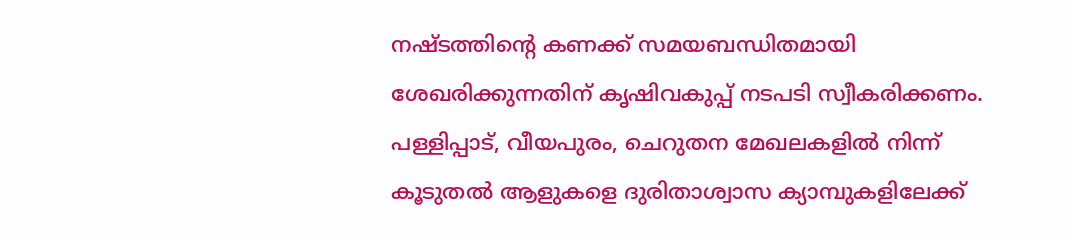നഷ്ടത്തിന്റെ കണക്ക് സമയബന്ധിതമായി ശേഖരിക്കുന്നതിന് കൃഷിവകുപ്പ് നടപടി സ്വീകരിക്കണം. പള്ളിപ്പാട്, വീയപുരം, ചെറുതന മേഖലകളില്‍ നിന്ന് കൂടുതല്‍ ആളുകളെ ദുരിതാശ്വാസ ക്യാമ്പുകളിലേക്ക്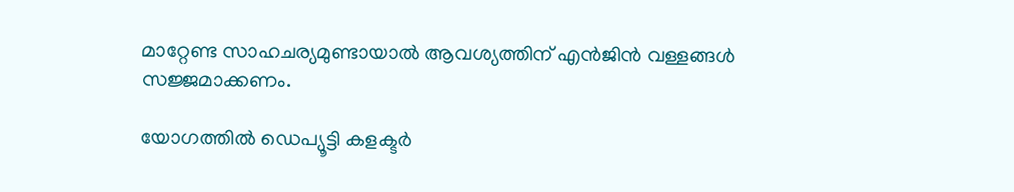മാറ്റേണ്ട സാഹചര്യമുണ്ടായാല്‍ ആവശ്യത്തിന് എന്‍ജിന്‍ വള്ളങ്ങള്‍ സജ്ജമാക്കണം.

യോഗത്തില്‍ ഡെപ്യൂട്ടി കളക്ടര്‍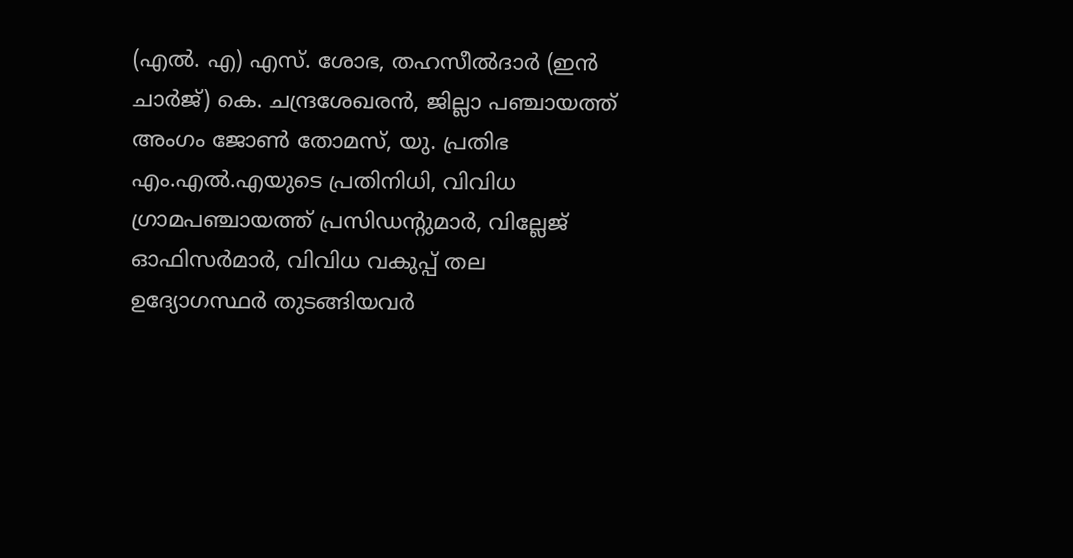(എല്‍. എ) എസ്. ശോഭ, തഹസീല്‍ദാര്‍ (ഇന്‍ ചാര്‍ജ്) കെ. ചന്ദ്രശേഖരന്‍, ജില്ലാ പഞ്ചായത്ത് അംഗം ജോണ്‍ തോമസ്, യു. പ്രതിഭ എം.എല്‍.എയുടെ പ്രതിനിധി, വിവിധ ഗ്രാമപഞ്ചായത്ത് പ്രസിഡന്റുമാര്‍, വില്ലേജ് ഓഫിസര്‍മാര്‍, വിവിധ വകുപ്പ് തല ഉദ്യോഗസ്ഥര്‍ തുടങ്ങിയവര്‍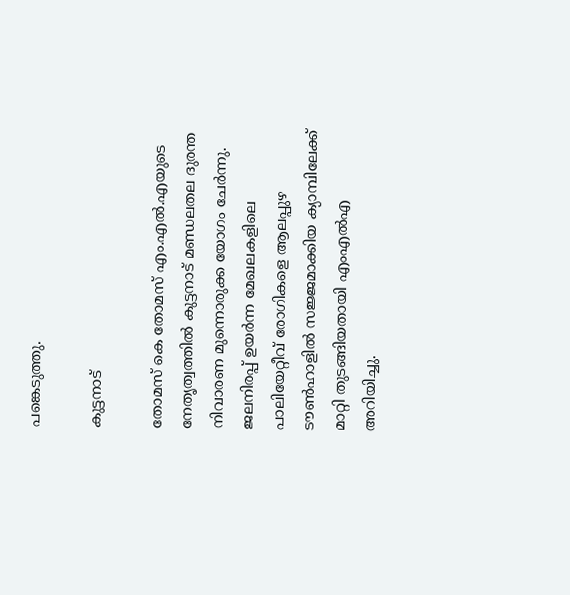പങ്കെടുത്തു.

കുട്ടനാട്

തോമസ് കെ തോമസ് എം.എല്‍.എയുടെ നേതൃത്വത്തില്‍ കുട്ടനാട് മണ്ഡലതല ദുരന്ത നിവാരണ മുന്നൊരുക്ക യോഗം ചേര്‍ന്നു. ജലനിരപ്പ് ഉയര്‍ന്ന മേഖലകളിലെ പാലിയേറ്റീവ് രോഗികളെ ആലപ്പുഴ ടൗണ്‍ഹാളില്‍ സജ്ജമാക്കിയ ക്യാമ്പിലേക്ക് മാറ്റി തുടങ്ങിയതായി എംഎല്‍എ അറിയിച്ചു.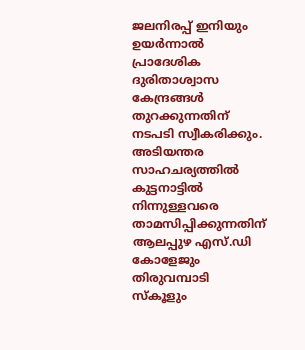ജലനിരപ്പ് ഇനിയും ഉയര്‍ന്നാല്‍ പ്രാദേശിക ദുരിതാശ്വാസ കേന്ദ്രങ്ങള്‍ തുറക്കുന്നതിന് നടപടി സ്വീകരിക്കും. അടിയന്തര സാഹചര്യത്തില്‍ കുട്ടനാട്ടില്‍ നിന്നുള്ളവരെ താമസിപ്പിക്കുന്നതിന് ആലപ്പുഴ എസ്.ഡി കോളേജും തിരുവമ്പാടി സ്‌കൂളും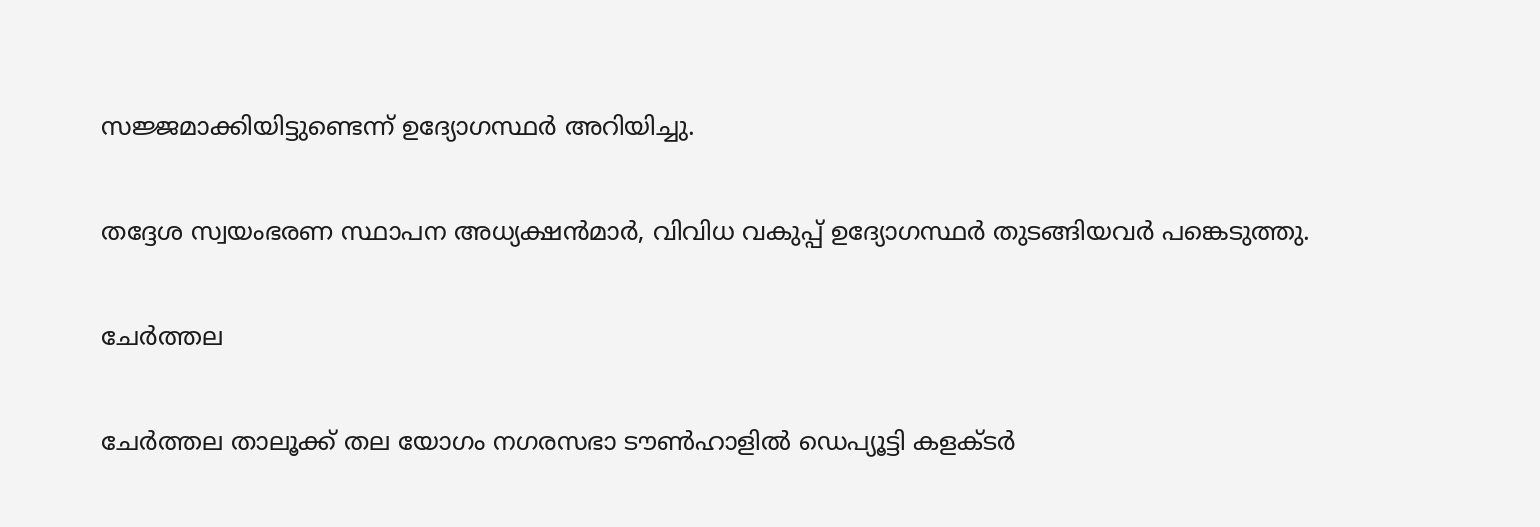സജ്ജമാക്കിയിട്ടുണ്ടെന്ന് ഉദ്യോഗസ്ഥര്‍ അറിയിച്ചു.

തദ്ദേശ സ്വയംഭരണ സ്ഥാപന അധ്യക്ഷന്‍മാര്‍, വിവിധ വകുപ്പ് ഉദ്യോഗസ്ഥര്‍ തുടങ്ങിയവര്‍ പങ്കെടുത്തു.

ചേര്‍ത്തല

ചേര്‍ത്തല താലൂക്ക് തല യോഗം നഗരസഭാ ടൗണ്‍ഹാളില്‍ ഡെപ്യൂട്ടി കളക്ടര്‍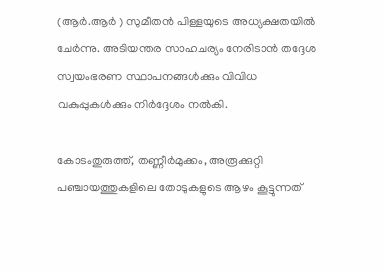(ആര്‍.ആര്‍ ) സുമീതന്‍ പിള്ളയുടെ അധ്യക്ഷതയില്‍ ചേര്‍ന്നു. അടിയന്തര സാഹചര്യം നേരിടാന്‍ തദ്ദേശ സ്വയംഭരണ സ്ഥാപനങ്ങള്‍ക്കും വിവിധ വകുപ്പുകള്‍ക്കും നിര്‍ദ്ദേശം നല്‍കി.

കോടംതുരുത്ത്, തണ്ണീര്‍മുക്കം, അരൂക്കുറ്റി പഞ്ചായത്തുകളിലെ തോടുകളുടെ ആഴം കൂട്ടുന്നത്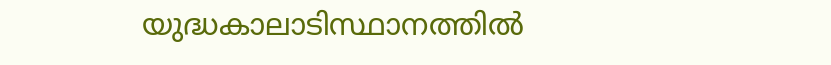യുദ്ധകാലാടിസ്ഥാനത്തില്‍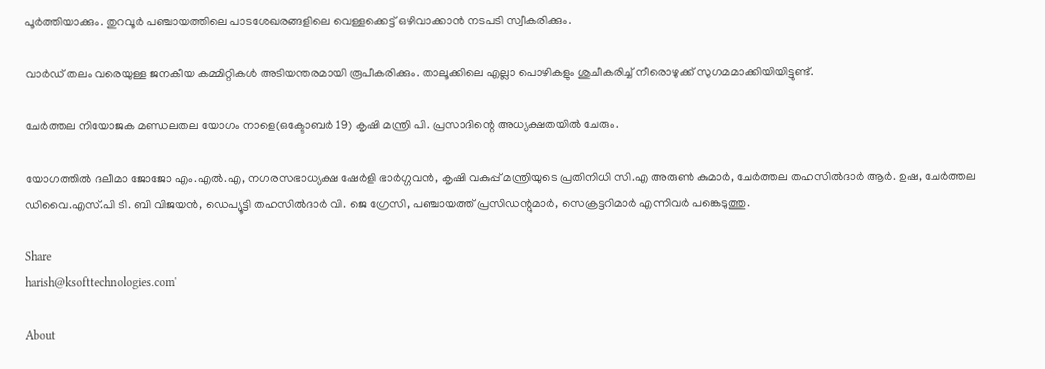പൂര്‍ത്തിയാക്കും. തുറവൂര്‍ പഞ്ചായത്തിലെ പാടശേഖരങ്ങളിലെ വെള്ളക്കെട്ട് ഒഴിവാക്കാന്‍ നടപടി സ്വീകരിക്കും.

വാര്‍ഡ് തലം വരെയുള്ള ജനകീയ കമ്മിറ്റികള്‍ അടിയന്തരമായി രൂപീകരിക്കും. താലൂക്കിലെ എല്ലാ പൊഴികളും ശുചീകരിച്ച് നീരൊഴുക്ക് സുഗമമാക്കിയിയിട്ടുണ്ട്.

ചേര്‍ത്തല നിയോജക മണ്ഡലതല യോഗം നാളെ(ഒക്ടോബര്‍ 19) കൃഷി മന്ത്രി പി. പ്രസാദിന്റെ അധ്യക്ഷതയില്‍ ചേരും.

യോഗത്തില്‍ ദലീമാ ജോജോ എം.എല്‍.എ, നഗരസഭാധ്യക്ഷ ഷേര്‍ളി ഭാര്‍ഗ്ഗവന്‍, കൃഷി വകുപ്പ് മന്ത്രിയുടെ പ്രതിനിധി സി.എ അരുണ്‍ കുമാര്‍, ചേര്‍ത്തല തഹസില്‍ദാര്‍ ആര്‍. ഉഷ, ചേര്‍ത്തല ഡിവൈ.എസ്.പി ടി. ബി വിജയന്‍, ഡെപ്യൂട്ടി തഹസില്‍ദാര്‍ വി. ജെ ഗ്രേസി, പഞ്ചായത്ത് പ്രസിഡന്റുമാര്‍, സെക്രട്ടറിമാര്‍ എന്നിവര്‍ പങ്കെടുത്തു.

Share
harish@ksofttechnologies.com'

About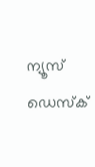ന്യൂസ് ഡെസ്ക്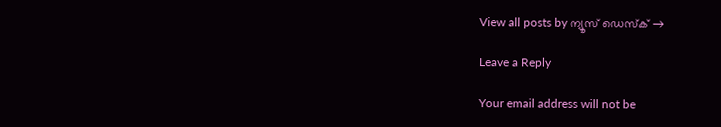View all posts by ന്യൂസ് ഡെസ്ക് →

Leave a Reply

Your email address will not be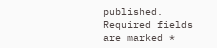published. Required fields are marked *